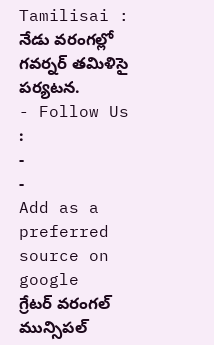Tamilisai : నేడు వరంగల్లో గవర్నర్ తమిళిసై పర్యటన.
- Follow Us :
-
-
Add as a preferred
source on google
గ్రేటర్ వరంగల్ మున్సిపల్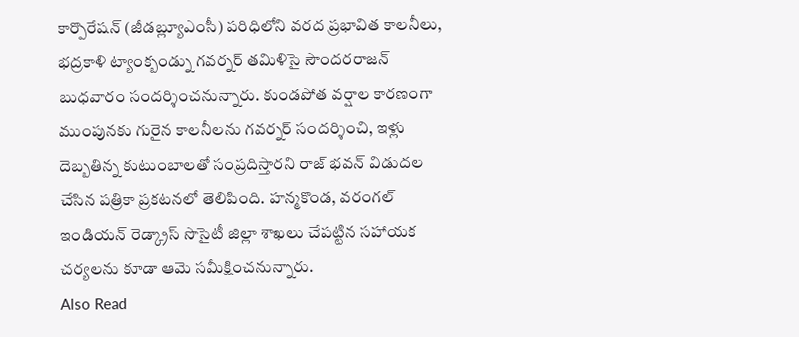కార్పొరేషన్ (జీడబ్ల్యూఎంసీ) పరిధిలోని వరద ప్రభావిత కాలనీలు, భద్రకాళి ట్యాంక్బండ్ను గవర్నర్ తమిళిసై సౌందరరాజన్ బుధవారం సందర్శించనున్నారు. కుండపోత వర్షాల కారణంగా ముంపునకు గురైన కాలనీలను గవర్నర్ సందర్శించి, ఇళ్లు దెబ్బతిన్న కుటుంబాలతో సంప్రదిస్తారని రాజ్ భవన్ విడుదల చేసిన పత్రికా ప్రకటనలో తెలిపింది. హన్మకొండ, వరంగల్ ఇండియన్ రెడ్క్రాస్ సొసైటీ జిల్లా శాఖలు చేపట్టిన సహాయక చర్యలను కూడా ఆమె సమీక్షించనున్నారు.
Also Read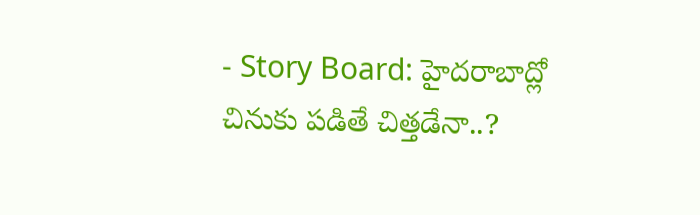- Story Board: హైదరాబాద్లో చినుకు పడితే చిత్తడేనా..?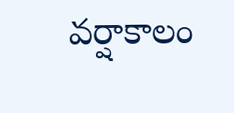వర్షాకాలం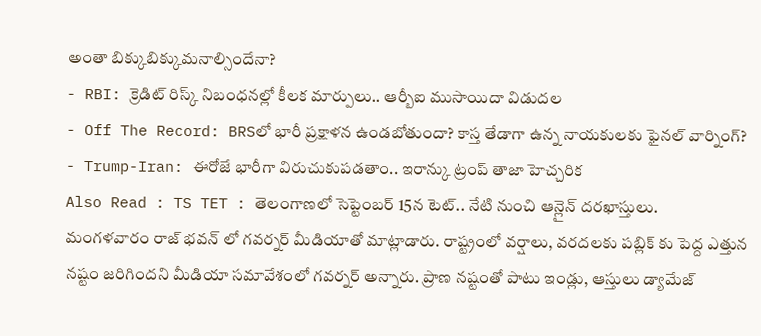అంతా బిక్కుబిక్కుమనాల్సిందేనా?
- RBI: క్రెడిట్ రిస్క్ నిబంధనల్లో కీలక మార్పులు.. ఆర్బీఐ ముసాయిదా విడుదల
- Off The Record: BRSలో భారీ ప్రక్షాళన ఉండబోతుందా? కాస్త తేడాగా ఉన్న నాయకులకు ఫైనల్ వార్నింగ్?
- Trump-Iran: ఈరోజే భారీగా విరుచుకుపడతాం.. ఇరాన్కు ట్రంప్ తాజా హెచ్చరిక
Also Read : TS TET : తెలంగాణలో సెప్టెంబర్ 15న టెట్.. నేటి నుంచి ఆన్లైన్ దరఖాస్తులు.
మంగళవారం రాజ్ భవన్ లో గవర్నర్ మీడియాతో మాట్లాడారు. రాష్ట్రంలో వర్షాలు, వరదలకు పబ్లిక్ కు పెద్ద ఎత్తున నష్టం జరిగిందని మీడియా సమావేశంలో గవర్నర్ అన్నారు. ప్రాణ నష్టంతో పాటు ఇండ్లు, ఆస్తులు డ్యామేజ్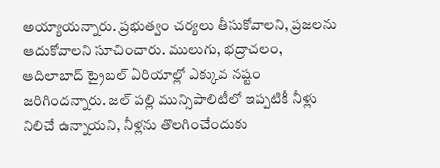అయ్యాయన్నారు. ప్రభుత్వం చర్యలు తీసుకోవాలని, ప్రజలను ఆదుకోవాలని సూచించారు. ములుగు, భద్రాచలం, ఆదిలాబాద్ ట్రైబల్ ఏరియాల్లో ఎక్కువ నష్టం జరిగిందన్నారు. జల్ పల్లి మున్సిపాలిటీలో ఇప్పటికీ నీళ్లు నిలిచే ఉన్నాయని, నీళ్లను తొలగించేందుకు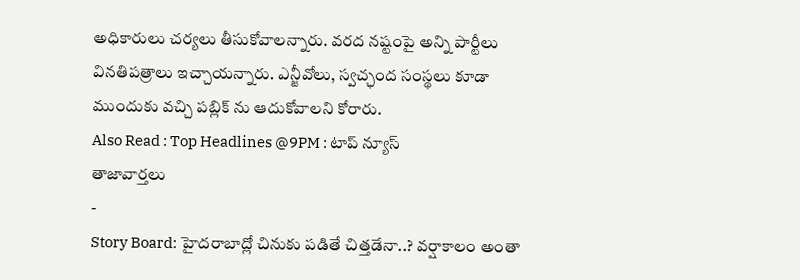అధికారులు చర్యలు తీసుకోవాలన్నారు. వరద నష్టంపై అన్ని పార్టీలు వినతిపత్రాలు ఇచ్చాయన్నారు. ఎన్జీవోలు, స్వచ్ఛంద సంస్థలు కూడా ముందుకు వచ్చి పబ్లిక్ ను ఆదుకోవాలని కోరారు.
Also Read : Top Headlines @9PM : టాప్ న్యూస్
తాజావార్తలు
-
Story Board: హైదరాబాద్లో చినుకు పడితే చిత్తడేనా..? వర్షాకాలం అంతా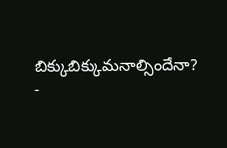బిక్కుబిక్కుమనాల్సిందేనా?
-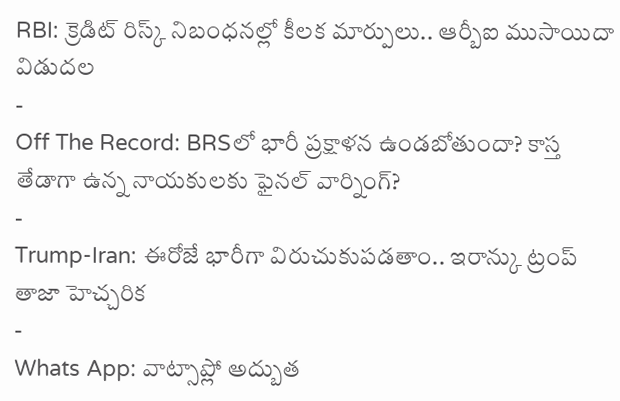RBI: క్రెడిట్ రిస్క్ నిబంధనల్లో కీలక మార్పులు.. ఆర్బీఐ ముసాయిదా విడుదల
-
Off The Record: BRSలో భారీ ప్రక్షాళన ఉండబోతుందా? కాస్త తేడాగా ఉన్న నాయకులకు ఫైనల్ వార్నింగ్?
-
Trump-Iran: ఈరోజే భారీగా విరుచుకుపడతాం.. ఇరాన్కు ట్రంప్ తాజా హెచ్చరిక
-
Whats App: వాట్సాప్లో అద్బుత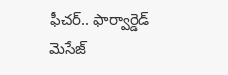ఫీచర్.. ఫార్వార్డెడ్ మెసేజ్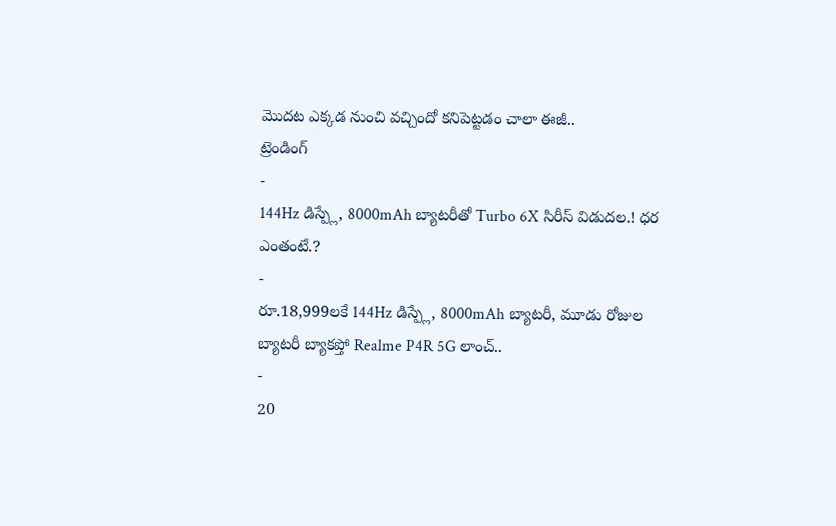మొదట ఎక్కడ నుంచి వచ్చిందో కనిపెట్టడం చాలా ఈజీ..
ట్రెండింగ్
-
144Hz డిస్ప్లే, 8000mAh బ్యాటరీతో Turbo 6X సిరీస్ విడుదల.! ధర ఎంతంటే.?
-
రూ.18,999లకే 144Hz డిస్ప్లే, 8000mAh బ్యాటరీ, మూడు రోజుల బ్యాటరీ బ్యాకప్తో Realme P4R 5G లాంచ్..
-
20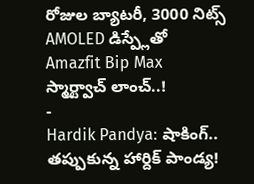రోజుల బ్యాటరీ, 3000 నిట్స్ AMOLED డిస్ప్లేతో Amazfit Bip Max స్మార్ట్వాచ్ లాంచ్..!
-
Hardik Pandya: షాకింగ్.. తప్పుకున్న హార్దిక్ పాండ్య!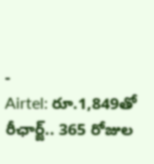-
Airtel: రూ.1,849తో రీఛార్జ్.. 365 రోజుల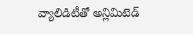వ్యాలిడిటీతో అన్లిమిటెడ్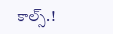కాల్స్.!